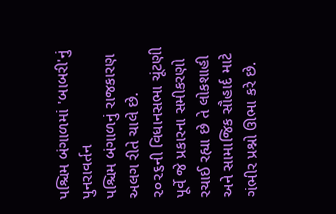પશ્ચિમ બંગાળમાં 'બાબરી'નું પુનરાવર્તન
પશ્ચિમ બંગાળનું રાજકારણ અલગ રીતે ચાલે છે. ૨૦૨૬ની વિધાનસભા ચૂંટણી પૂર્વે જે પ્રકારના સમીકરણો રચાઈ રહ્યા છે તે લોકશાહી અને સામાજિક સૌહાર્દ માટે ગંભીર પ્રશ્નો ઊભા કરે છે.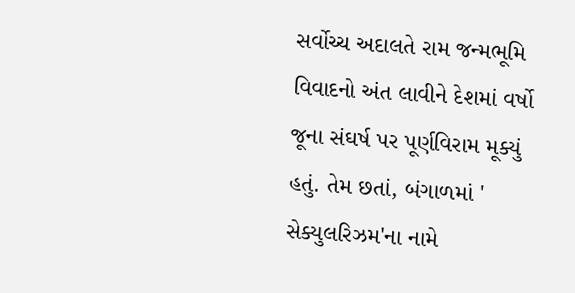સર્વોચ્ચ અદાલતે રામ જન્મભૂમિ વિવાદનો અંત લાવીને દેશમાં વર્ષો જૂના સંઘર્ષ પર પૂર્ણવિરામ મૂક્યું હતું. તેમ છતાં, બંગાળમાં ' સેક્યુલરિઝમ'ના નામે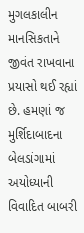મુગલકાલીન માનસિકતાને જીવંત રાખવાના પ્રયાસો થઈ રહ્યાં છે. હમણાં જ મુર્શિદાબાદના બેલડાંગામાં અયોધ્યાની વિવાદિત બાબરી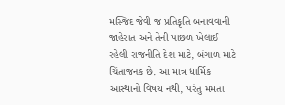મસ્જિદ જેવી જ પ્રતિકૃતિ બનાવવાની જાહેરાત અને તેની પાછળ ખેલાઈ રહેલી રાજનીતિ દેશ માટે, બંગાળ માટે ચિંતાજનક છે. આ માત્ર ધાર્મિક આસ્થાનો વિષય નથી, પરંતુ મમતા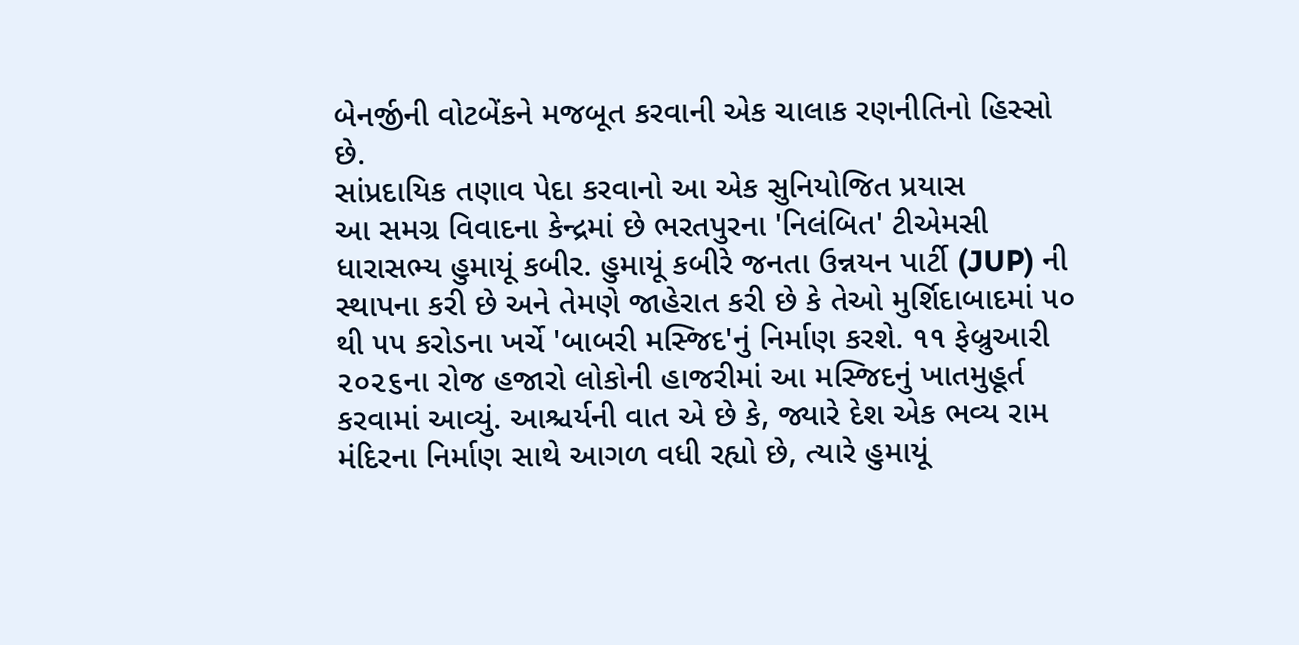બેનર્જીની વોટબેંકને મજબૂત કરવાની એક ચાલાક રણનીતિનો હિસ્સો છે.
સાંપ્રદાયિક તણાવ પેદા કરવાનો આ એક સુનિયોજિત પ્રયાસ
આ સમગ્ર વિવાદના કેન્દ્રમાં છે ભરતપુરના 'નિલંબિત' ટીએમસી ધારાસભ્ય હુમાયૂં કબીર. હુમાયૂં કબીરે જનતા ઉન્નયન પાર્ટી (JUP) ની સ્થાપના કરી છે અને તેમણે જાહેરાત કરી છે કે તેઓ મુર્શિદાબાદમાં ૫૦ થી ૫૫ કરોડના ખર્ચે 'બાબરી મસ્જિદ'નું નિર્માણ કરશે. ૧૧ ફેબ્રુઆરી ૨૦૨૬ના રોજ હજારો લોકોની હાજરીમાં આ મસ્જિદનું ખાતમુહૂર્ત કરવામાં આવ્યું. આશ્ચર્યની વાત એ છે કે, જ્યારે દેશ એક ભવ્ય રામ મંદિરના નિર્માણ સાથે આગળ વધી રહ્યો છે, ત્યારે હુમાયૂં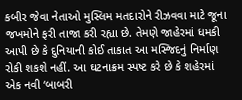કબીર જેવા નેતાઓ મુસ્લિમ મતદારોને રીઝવવા માટે જૂના જખમોને ફરી તાજા કરી રહ્યા છે. તેમણે જાહેરમાં ધમકી આપી છે કે દુનિયાની કોઈ તાકાત આ મસ્જિદનું નિર્માણ રોકી શકશે નહીં. આ ઘટનાક્રમ સ્પષ્ટ કરે છે કે શહેરમાં એક નવી ‘બાબરી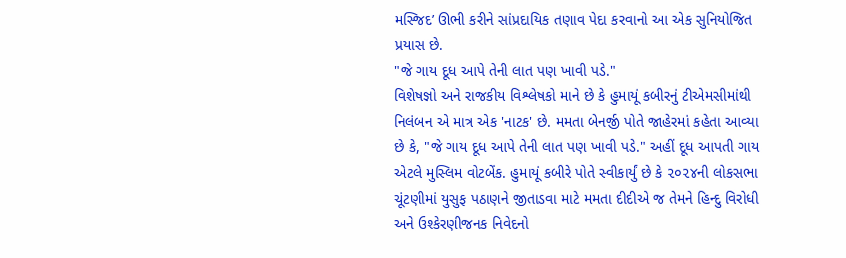મસ્જિદ’ ઊભી કરીને સાંપ્રદાયિક તણાવ પેદા કરવાનો આ એક સુનિયોજિત પ્રયાસ છે.
"જે ગાય દૂધ આપે તેની લાત પણ ખાવી પડે."
વિશેષજ્ઞો અને રાજકીય વિશ્લેષકો માને છે કે હુમાયૂં કબીરનું ટીએમસીમાંથી નિલંબન એ માત્ર એક 'નાટક' છે. મમતા બેનર્જી પોતે જાહેરમાં કહેતા આવ્યા છે કે, "જે ગાય દૂધ આપે તેની લાત પણ ખાવી પડે." અહીં દૂધ આપતી ગાય એટલે મુસ્લિમ વોટબેંક. હુમાયૂં કબીરે પોતે સ્વીકાર્યું છે કે ૨૦૨૪ની લોકસભા ચૂંટણીમાં યુસુફ પઠાણને જીતાડવા માટે મમતા દીદીએ જ તેમને હિન્દુ વિરોધી અને ઉશ્કેરણીજનક નિવેદનો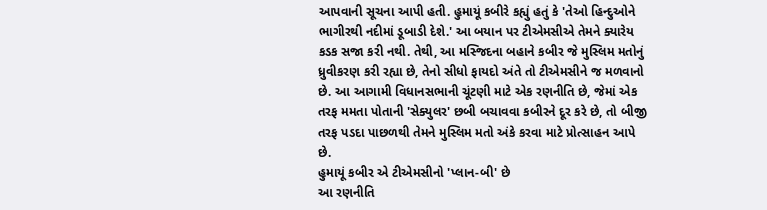આપવાની સૂચના આપી હતી. હુમાયૂં કબીરે કહ્યું હતું કે 'તેઓ હિન્દુઓને ભાગીરથી નદીમાં ડૂબાડી દેશે.' આ બયાન પર ટીએમસીએ તેમને ક્યારેય કડક સજા કરી નથી. તેથી, આ મસ્જિદના બહાને કબીર જે મુસ્લિમ મતોનું ધ્રુવીકરણ કરી રહ્યા છે, તેનો સીધો ફાયદો અંતે તો ટીએમસીને જ મળવાનો છે. આ આગામી વિધાનસભાની ચૂંટણી માટે એક રણનીતિ છે, જેમાં એક તરફ મમતા પોતાની 'સેક્યુલર' છબી બચાવવા કબીરને દૂર કરે છે, તો બીજી તરફ પડદા પાછળથી તેમને મુસ્લિમ મતો અંકે કરવા માટે પ્રોત્સાહન આપે છે.
હુમાયૂં કબીર એ ટીએમસીનો 'પ્લાન-બી' છે
આ રણનીતિ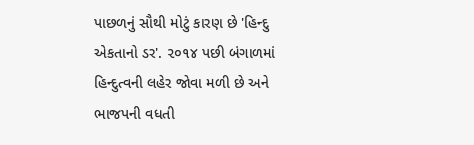પાછળનું સૌથી મોટું કારણ છે 'હિન્દુ એકતાનો ડર'. ૨૦૧૪ પછી બંગાળમાં હિન્દુત્વની લહેર જોવા મળી છે અને ભાજપની વધતી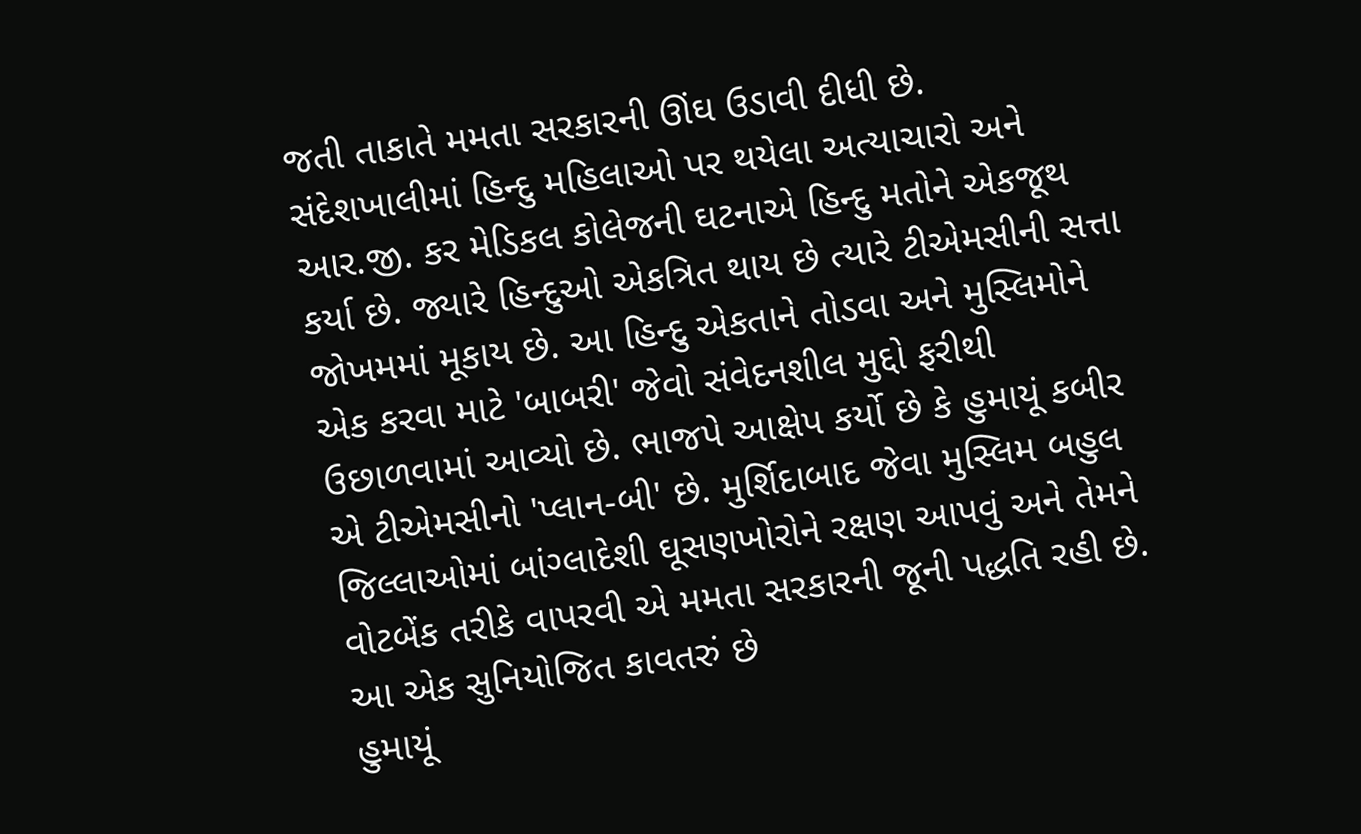જતી તાકાતે મમતા સરકારની ઊંઘ ઉડાવી દીધી છે. સંદેશખાલીમાં હિન્દુ મહિલાઓ પર થયેલા અત્યાચારો અને આર.જી. કર મેડિકલ કોલેજની ઘટનાએ હિન્દુ મતોને એકજૂથ કર્યા છે. જ્યારે હિન્દુઓ એકત્રિત થાય છે ત્યારે ટીએમસીની સત્તા જોખમમાં મૂકાય છે. આ હિન્દુ એકતાને તોડવા અને મુસ્લિમોને એક કરવા માટે 'બાબરી' જેવો સંવેદનશીલ મુદ્દો ફરીથી ઉછાળવામાં આવ્યો છે. ભાજપે આક્ષેપ કર્યો છે કે હુમાયૂં કબીર એ ટીએમસીનો 'પ્લાન-બી' છે. મુર્શિદાબાદ જેવા મુસ્લિમ બહુલ જિલ્લાઓમાં બાંગ્લાદેશી ઘૂસણખોરોને રક્ષણ આપવું અને તેમને વોટબેંક તરીકે વાપરવી એ મમતા સરકારની જૂની પદ્ધતિ રહી છે.
આ એક સુનિયોજિત કાવતરું છે
હુમાયૂં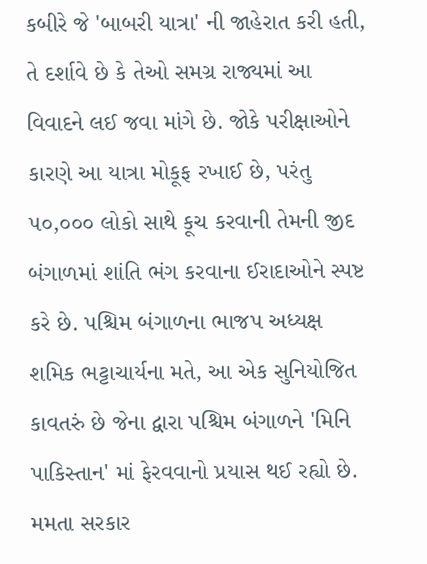કબીરે જે 'બાબરી યાત્રા' ની જાહેરાત કરી હતી, તે દર્શાવે છે કે તેઓ સમગ્ર રાજ્યમાં આ વિવાદને લઈ જવા માંગે છે. જોકે પરીક્ષાઓને કારણે આ યાત્રા મોકૂફ રખાઈ છે, પરંતુ ૫૦,૦૦૦ લોકો સાથે કૂચ કરવાની તેમની જીદ બંગાળમાં શાંતિ ભંગ કરવાના ઈરાદાઓને સ્પષ્ટ કરે છે. પશ્ચિમ બંગાળના ભાજપ અધ્યક્ષ શમિક ભટ્ટાચાર્યના મતે, આ એક સુનિયોજિત કાવતરું છે જેના દ્વારા પશ્ચિમ બંગાળને 'મિનિ પાકિસ્તાન' માં ફેરવવાનો પ્રયાસ થઈ રહ્યો છે. મમતા સરકાર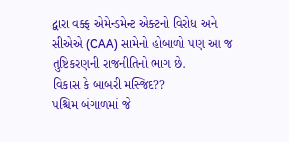દ્વારા વક્ફ એમેન્ડમેન્ટ એક્ટનો વિરોધ અને સીએએ (CAA) સામેનો હોબાળો પણ આ જ તુષ્ટિકરણની રાજનીતિનો ભાગ છે.
વિકાસ કે બાબરી મસ્જિદ??
પશ્ચિમ બંગાળમાં જે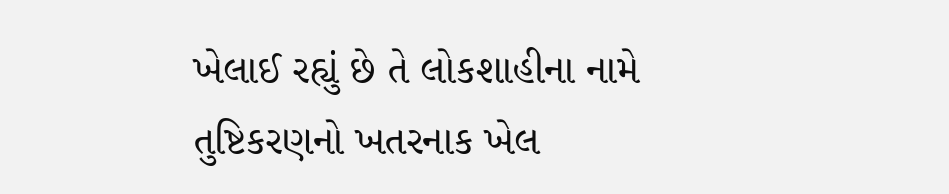ખેલાઈ રહ્યું છે તે લોકશાહીના નામે તુષ્ટિકરણનો ખતરનાક ખેલ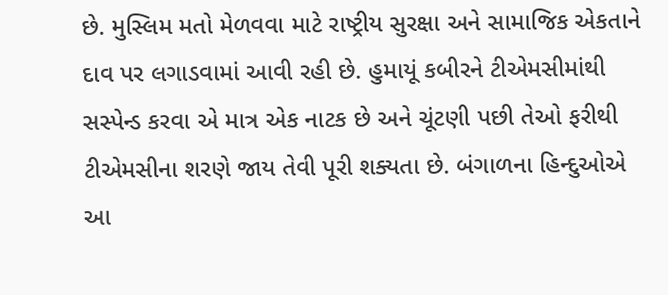છે. મુસ્લિમ મતો મેળવવા માટે રાષ્ટ્રીય સુરક્ષા અને સામાજિક એકતાને દાવ પર લગાડવામાં આવી રહી છે. હુમાયૂં કબીરને ટીએમસીમાંથી સસ્પેન્ડ કરવા એ માત્ર એક નાટક છે અને ચૂંટણી પછી તેઓ ફરીથી ટીએમસીના શરણે જાય તેવી પૂરી શક્યતા છે. બંગાળના હિન્દુઓએ આ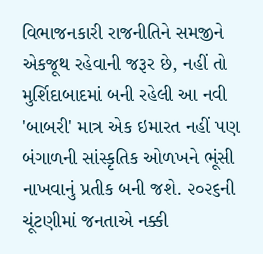વિભાજનકારી રાજનીતિને સમજીને એકજૂથ રહેવાની જરૂર છે, નહીં તો મુર્શિદાબાદમાં બની રહેલી આ નવી 'બાબરી' માત્ર એક ઇમારત નહીં પણ બંગાળની સાંસ્કૃતિક ઓળખને ભૂંસી નાખવાનું પ્રતીક બની જશે. ૨૦૨૬ની ચૂંટણીમાં જનતાએ નક્કી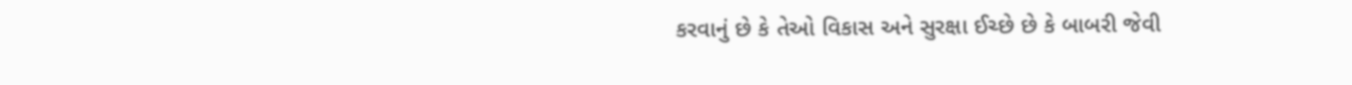કરવાનું છે કે તેઓ વિકાસ અને સુરક્ષા ઈચ્છે છે કે બાબરી જેવી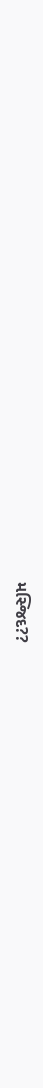મસ્જિદ??